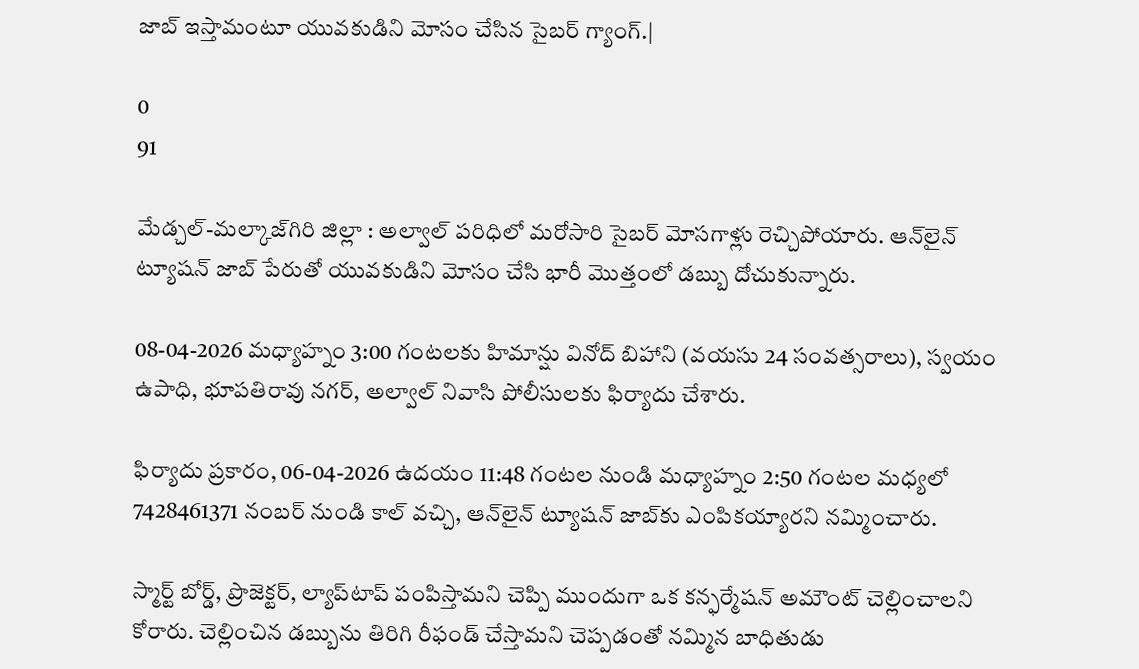జాబ్ ఇస్తామంటూ యువకుడిని మోసం చేసిన సైబర్ గ్యాంగ్.|

0
91

మేడ్చల్-మల్కాజ్‌గిరి జిల్లా : అల్వాల్ పరిధిలో మరోసారి సైబర్ మోసగాళ్లు రెచ్చిపోయారు. ఆన్‌లైన్ ట్యూషన్ జాబ్ పేరుతో యువకుడిని మోసం చేసి భారీ మొత్తంలో డబ్బు దోచుకున్నారు.

08-04-2026 మధ్యాహ్నం 3:00 గంటలకు హిమాన్షు వినోద్ బిహాని (వయసు 24 సంవత్సరాలు), స్వయం ఉపాధి, భూపతిరావు నగర్, అల్వాల్ నివాసి పోలీసులకు ఫిర్యాదు చేశారు.

ఫిర్యాదు ప్రకారం, 06-04-2026 ఉదయం 11:48 గంటల నుండి మధ్యాహ్నం 2:50 గంటల మధ్యలో 7428461371 నంబర్ నుండి కాల్ వచ్చి, ఆన్‌లైన్ ట్యూషన్ జాబ్‌కు ఎంపికయ్యారని నమ్మించారు.

స్మార్ట్ బోర్డ్, ప్రొజెక్టర్, ల్యాప్‌టాప్ పంపిస్తామని చెప్పి ముందుగా ఒక కన్ఫర్మేషన్ అమౌంట్ చెల్లించాలని కోరారు. చెల్లించిన డబ్బును తిరిగి రీఫండ్ చేస్తామని చెప్పడంతో నమ్మిన బాధితుడు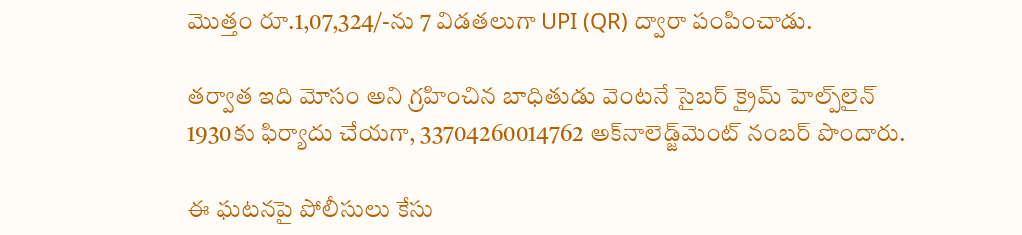మొత్తం రూ.1,07,324/-ను 7 విడతలుగా UPI (QR) ద్వారా పంపించాడు.

తర్వాత ఇది మోసం అని గ్రహించిన బాధితుడు వెంటనే సైబర్ క్రైమ్ హెల్ప్‌లైన్ 1930కు ఫిర్యాదు చేయగా, 33704260014762 అక్‌నాలెడ్జ్‌మెంట్ నంబర్ పొందారు.

ఈ ఘటనపై పోలీసులు కేసు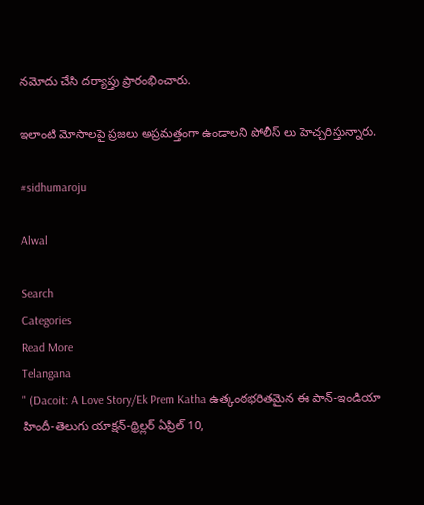నమోదు చేసి దర్యాప్తు ప్రారంభించారు.

ఇలాంటి మోసాలపై ప్రజలు అప్రమత్తంగా ఉండాలని పోలీస్ లు హెచ్చరిస్తున్నారు.

#sidhumaroju

Alwal

Search
Categories
Read More
Telangana
" (Dacoit: A Love Story/Ek Prem Katha ఉత్కంఠభరితమైన ఈ పాన్-ఇండియా హిందీ-తెలుగు యాక్షన్-థ్రిల్లర్ ఏప్రిల్ 10,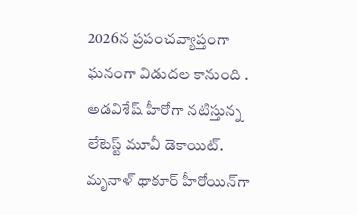2026న ప్రపంచవ్యాప్తంగా ఘనంగా విడుదల కానుంది .
అడవిశేష్ హీరోగా నటిస్తున్న లేటెస్ట్ మూవీ డెకాయిట్. మృనాళ్ థాకూర్ హీరోయిన్‌గా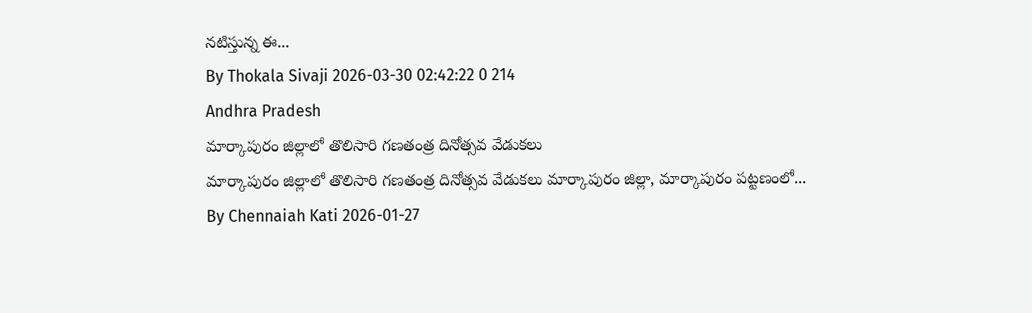నటిస్తున్న ఈ...
By Thokala Sivaji 2026-03-30 02:42:22 0 214
Andhra Pradesh
మార్కాపురం జిల్లాలో తొలిసారి గణతంత్ర దినోత్సవ వేడుకలు
మార్కాపురం జిల్లాలో తొలిసారి గణతంత్ర దినోత్సవ వేడుకలు మార్కాపురం జిల్లా, మార్కాపురం పట్టణంలో...
By Chennaiah Kati 2026-01-27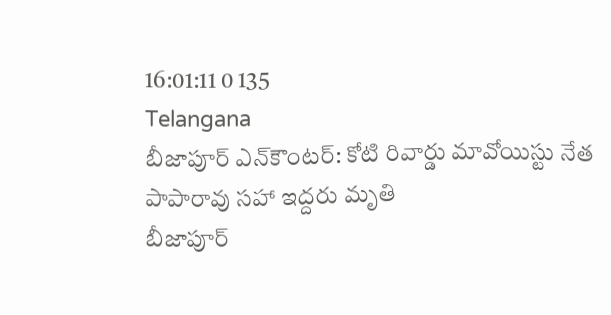16:01:11 0 135
Telangana
బీజాపూర్ ఎన్‌కౌంటర్‌: కోటి రివార్డు మావోయిస్టు నేత పాపారావు సహా ఇద్దరు మృతి
బీజాపూర్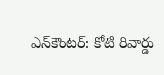ఎన్‌కౌంటర్‌: కోటి రివార్డు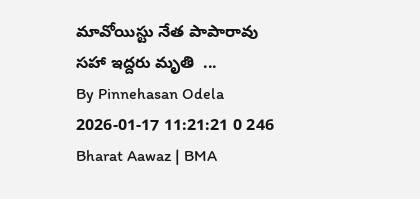మావోయిస్టు నేత పాపారావు సహా ఇద్దరు మృతి  ...
By Pinnehasan Odela 2026-01-17 11:21:21 0 246
Bharat Aawaz | BMA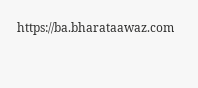https://ba.bharataawaz.com